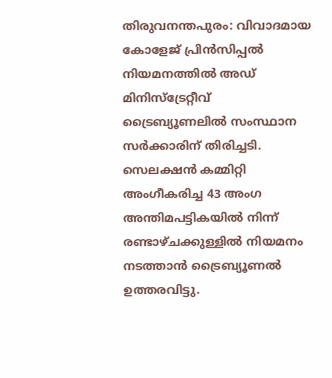തിരുവനന്തപുരം: വിവാദമായ കോളേജ് പ്രിൻസിപ്പൽ നിയമനത്തിൽ അഡ് മിനിസ്ട്രേറ്റീവ് ട്രൈബ്യൂണലിൽ സംസ്ഥാന സർക്കാരിന് തിരിച്ചടി. സെലക്ഷൻ കമ്മിറ്റി അംഗീകരിച്ച 43 അംഗ അന്തിമപട്ടികയിൽ നിന്ന് രണ്ടാഴ്ചക്കുള്ളിൽ നിയമനം നടത്താൻ ട്രൈബ്യൂണൽ ഉത്തരവിട്ടു.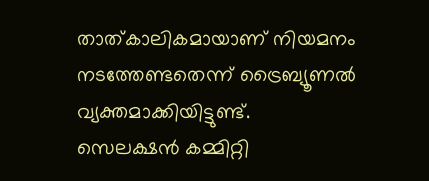താത്കാലികമായാണ് നിയമനം നടത്തേണ്ടതെന്ന് ട്രൈബ്യൂണൽ വ്യക്തമാക്കിയിട്ടുണ്ട്.
സെലക്ഷൻ കമ്മിറ്റി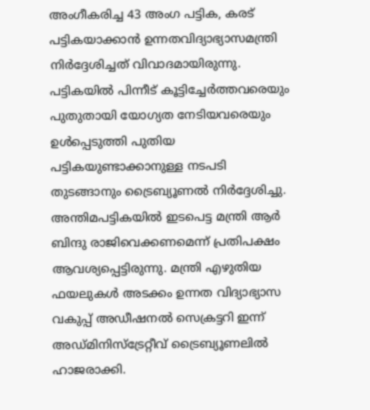അംഗീകരിച്ച 43 അംഗ പട്ടിക, കരട് പട്ടികയാക്കാൻ ഉന്നതവിദ്യാഭ്യാസമന്ത്രി നിർദ്ദേശിച്ചത് വിവാദമായിരുന്നു. പട്ടികയിൽ പിന്നീട് കൂട്ടിച്ചേർത്തവരെയും പുതുതായി യോഗ്യത നേടിയവരെയും ഉൾപ്പെടുത്തി പുതിയ പട്ടികയുണ്ടാക്കാനുള്ള നടപടി തുടങ്ങാനും ട്രൈബ്യൂണൽ നിർദ്ദേശിച്ചു.
അന്തിമപട്ടികയിൽ ഇടപെട്ട മന്ത്രി ആർ ബിന്ദു രാജിവെക്കണമെന്ന് പ്രതിപക്ഷം ആവശ്യപ്പെട്ടിരുന്നു. മന്ത്രി എഴുതിയ ഫയലുകൾ അടക്കം ഉന്നത വിദ്യാഭ്യാസ വകുപ്പ് അഡീഷനൽ സെക്രട്ടറി ഇന്ന് അഡ്മിനിസ്ട്രേറ്റീവ് ട്രൈബ്യൂണലിൽ ഹാജരാക്കി.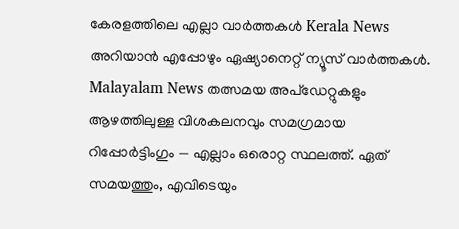കേരളത്തിലെ എല്ലാ വാർത്തകൾ Kerala News അറിയാൻ എപ്പോഴും ഏഷ്യാനെറ്റ് ന്യൂസ് വാർത്തകൾ. Malayalam News തത്സമയ അപ്ഡേറ്റുകളും ആഴത്തിലുള്ള വിശകലനവും സമഗ്രമായ റിപ്പോർട്ടിംഗും — എല്ലാം ഒരൊറ്റ സ്ഥലത്ത്. ഏത് സമയത്തും, എവിടെയും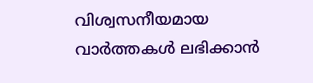വിശ്വസനീയമായ വാർത്തകൾ ലഭിക്കാൻ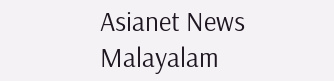Asianet News Malayalam